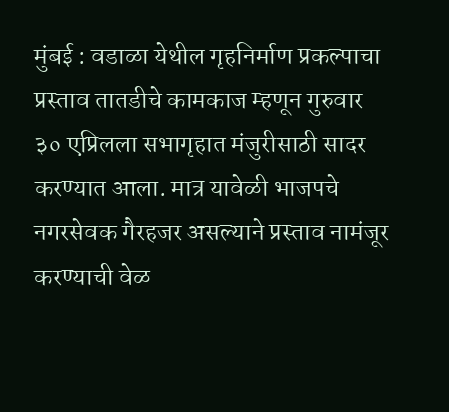मुंबई : वडाळा येथील गृहनिर्माण प्रकल्पाचा प्रस्ताव तातडीचे कामकाज म्हणून गुरुवार ३० एप्रिलला सभागृहात मंजुरीसाठी सादर करण्यात आला. मात्र यावेळी भाजपचे नगरसेवक गैरहजर असल्याने प्रस्ताव नामंजूर करण्याची वेळ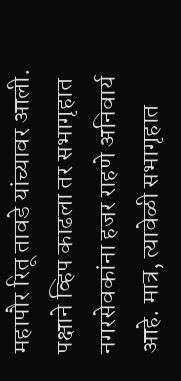महापौर रितू तावडे यांच्यावर आली. पक्षाने व्हिप काढला तर सभागृहात नगरसेवकांना हजर राहणे अनिवार्य आहे. मात्र, त्यावेळी सभागृहात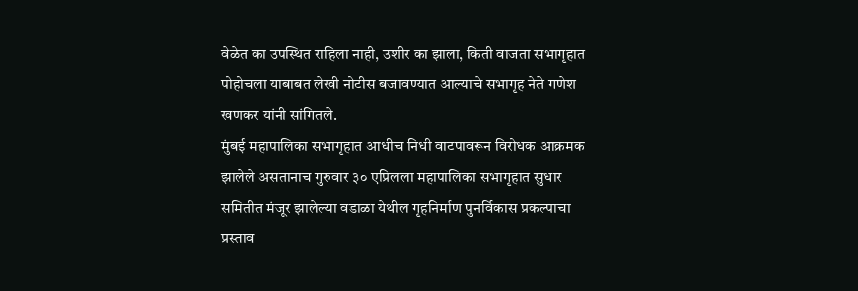वेळेत का उपस्थित राहिला नाही, उशीर का झाला, किती वाजता सभागृहात पोहोचला याबाबत लेखी नोटीस बजावण्यात आल्याचे सभागृह नेते गणेश खणकर यांनी सांगितले.
मुंबई महापालिका सभागृहात आधीच निधी वाटपावरून विरोधक आक्रमक झालेले असतानाच गुरुवार ३० एप्रिलला महापालिका सभागृहात सुधार समितीत मंजूर झालेल्या वडाळा येथील गृहनिर्माण पुनर्विकास प्रकल्पाचा प्रस्ताव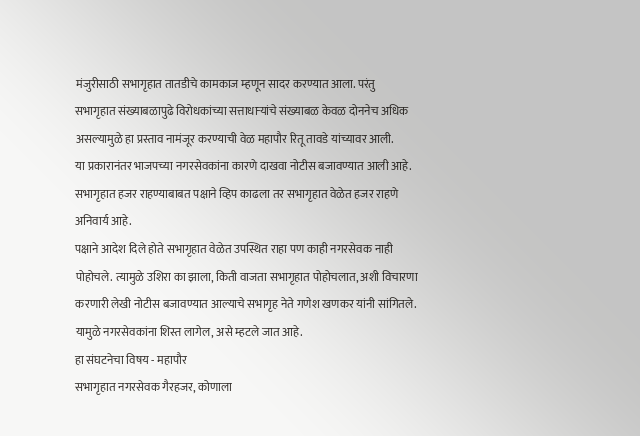मंजुरीसाठी सभागृहात तातडीचे कामकाज म्हणून सादर करण्यात आला. परंतु सभागृहात संख्याबळापुढे विरोधकांच्या सत्ताधाऱ्यांचे संख्याबळ केवळ दोननेच अधिक असल्यामुळे हा प्रस्ताव नामंजूर करण्याची वेळ महापौर रितू तावडे यांच्यावर आली.
या प्रकारानंतर भाजपच्या नगरसेवकांना कारणे दाखवा नोटीस बजावण्यात आली आहे. सभागृहात हजर राहण्याबाबत पक्षाने व्हिप काढला तर सभागृहात वेळेत हजर राहणे अनिवार्य आहे.
पक्षाने आदेश दिले होते सभागृहात वेळेत उपस्थित राहा पण काही नगरसेवक नाही पोहोचले. त्यामुळे उशिरा का झाला, किती वाजता सभागृहात पोहोचलात, अशी विचारणा करणारी लेखी नोटीस बजावण्यात आल्याचे सभागृह नेते गणेश खणकर यांनी सांगितले. यामुळे नगरसेवकांना शिस्त लागेल, असे म्हटले जात आहे.
हा संघटनेचा विषय - महापौर
सभागृहात नगरसेवक गैरहजर, कोणाला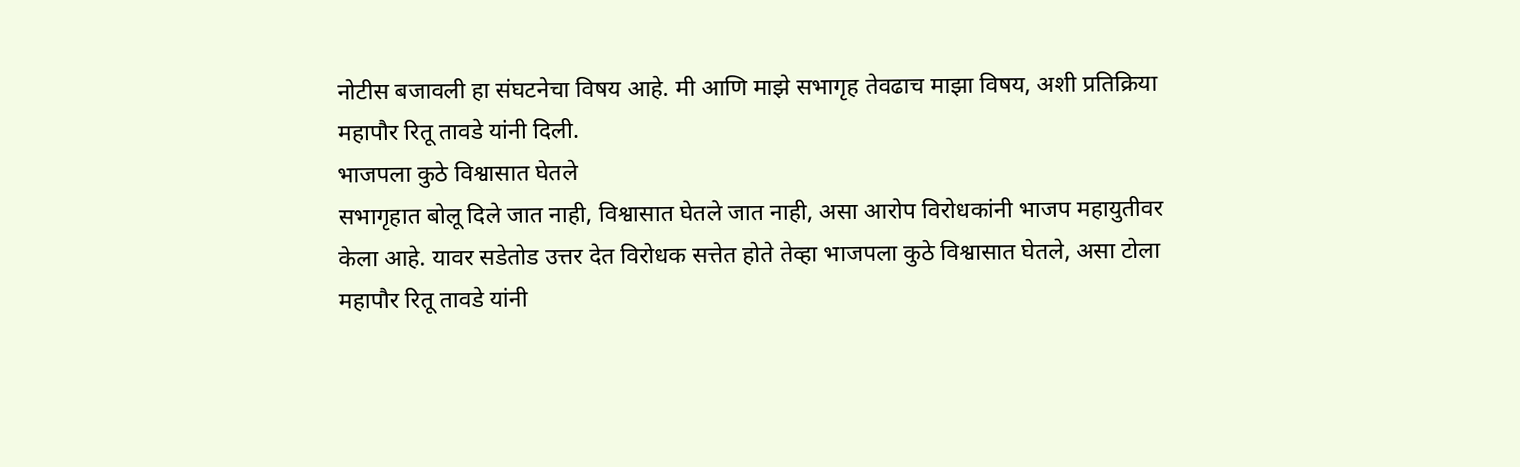नोटीस बजावली हा संघटनेचा विषय आहे. मी आणि माझे सभागृह तेवढाच माझा विषय, अशी प्रतिक्रिया महापौर रितू तावडे यांनी दिली.
भाजपला कुठे विश्वासात घेतले
सभागृहात बोलू दिले जात नाही, विश्वासात घेतले जात नाही, असा आरोप विरोधकांनी भाजप महायुतीवर केला आहे. यावर सडेतोड उत्तर देत विरोधक सत्तेत होते तेव्हा भाजपला कुठे विश्वासात घेतले, असा टोला महापौर रितू तावडे यांनी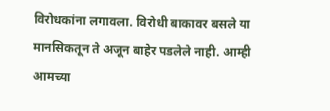विरोधकांना लगावला. विरोधी बाकावर बसले या मानसिकतून ते अजून बाहेर पडलेले नाही. आम्ही आमच्या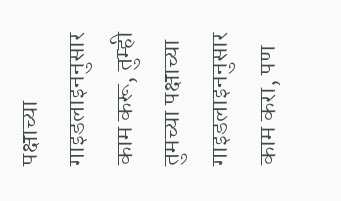पक्षाच्या गाइडलाइननुसार काम करू, तुम्ही तुमच्या पक्षाच्या गाइडलाइननुसार काम करा, पण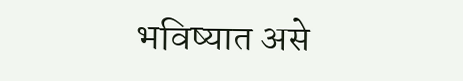भविष्यात असे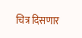चित्र दिसणार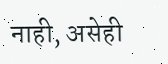नाही, असेही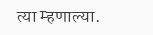त्या म्हणाल्या.